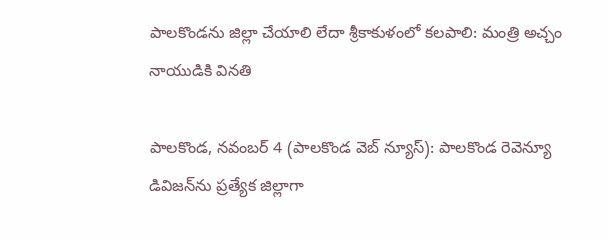పాలకొండను జిల్లా చేయాలి లేదా శ్రీకాకుళంలో కలపాలి: మంత్రి అచ్చం నాయుడికి వినతి

పాలకొండ, నవంబర్ 4 (పాలకొండ వెబ్ న్యూస్): పాలకొండ రెవెన్యూ డివిజన్‌ను ప్రత్యేక జిల్లాగా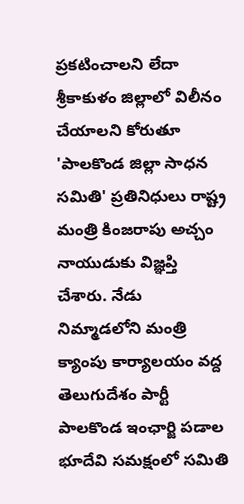ప్రకటించాలని లేదా శ్రీకాకుళం జిల్లాలో విలీనం చేయాలని కోరుతూ 'పాలకొండ జిల్లా సాధన సమితి' ప్రతినిధులు రాష్ట్ర మంత్రి కింజరాపు అచ్చం నాయుడుకు విజ్ఞప్తి చేశారు. నేడు నిమ్మాడలోని మంత్రి క్యాంపు కార్యాలయం వద్ద తెలుగుదేశం పార్టీ పాలకొండ ఇంఛార్జి పడాల భూదేవి సమక్షంలో సమితి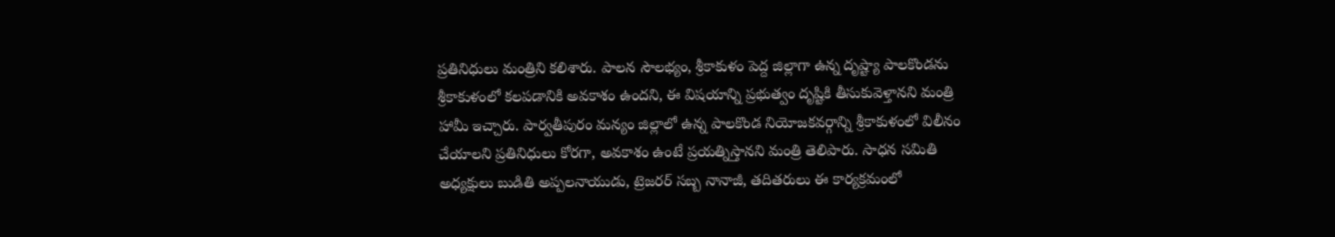ప్రతినిధులు మంత్రిని కలిశారు. పాలన సౌలభ్యం, శ్రీకాకుళం పెద్ద జిల్లాగా ఉన్న దృష్ట్యా పాలకొండను శ్రీకాకుళంలో కలపడానికి అవకాశం ఉందని, ఈ విషయాన్ని ప్రభుత్వం దృష్టికి తీసుకువెళ్తానని మంత్రి హామీ ఇచ్చారు. పార్వతీపురం మన్యం జిల్లాలో ఉన్న పాలకొండ నియోజకవర్గాన్ని శ్రీకాకుళంలో విలీనం చేయాలని ప్రతినిధులు కోరగా, అవకాశం ఉంటే ప్రయత్నిస్తానని మంత్రి తెలిపారు. సాధన సమితి అధ్యక్షులు బుడితి అప్పలనాయుడు, ట్రెజరర్ సబ్బ నానాజీ, తదితరులు ఈ కార్యక్రమంలో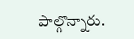పాల్గొన్నారు.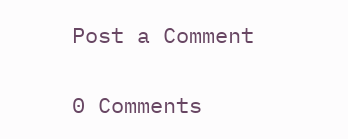Post a Comment

0 Comments